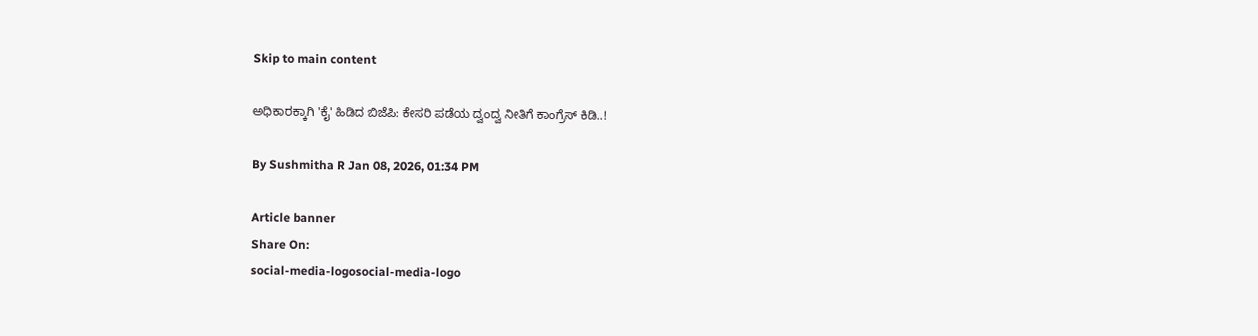Skip to main content

ಅಧಿಕಾರಕ್ಕಾಗಿ 'ಕೈ' ಹಿಡಿದ ಬಿಜೆಪಿ: ಕೇಸರಿ ಪಡೆಯ ದ್ವಂದ್ವ ನೀತಿಗೆ ಕಾಂಗ್ರೆಸ್ ಕಿಡಿ..!

By Sushmitha R Jan 08, 2026, 01:34 PM

Article banner
Share On:
social-media-logosocial-media-logo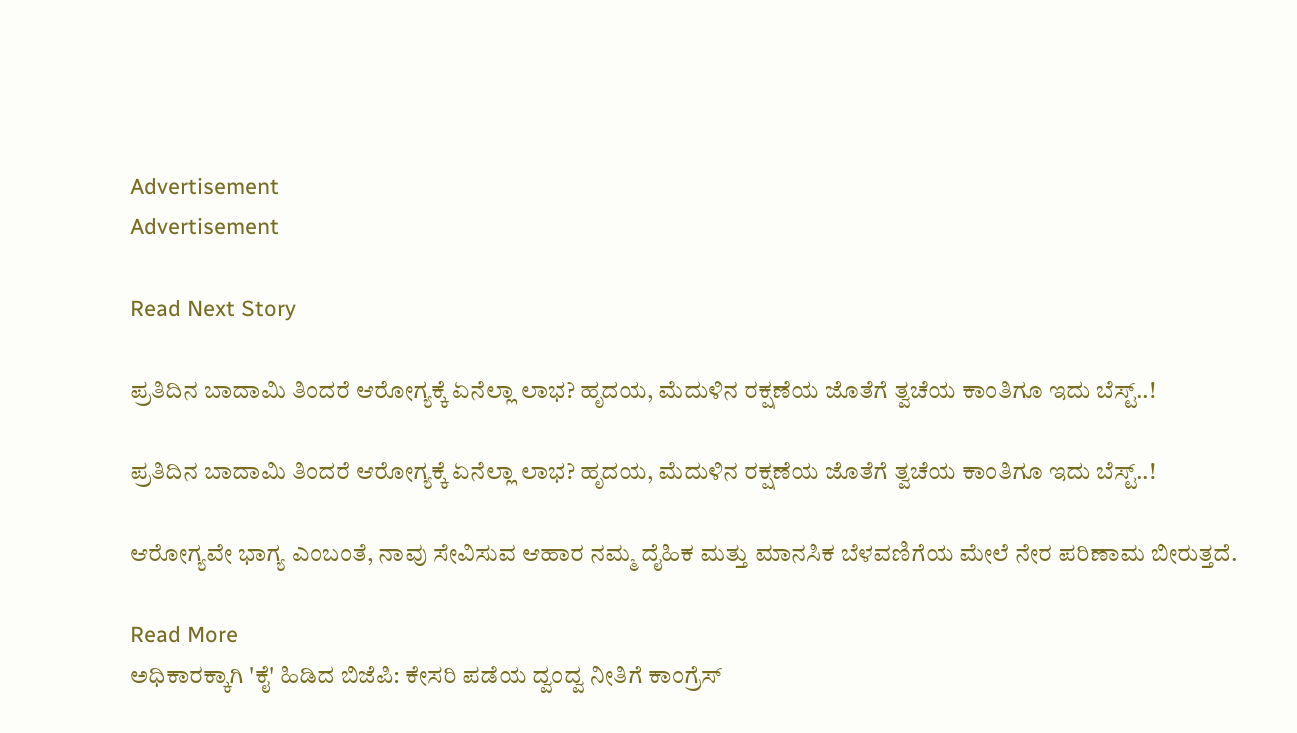Advertisement
Advertisement

Read Next Story

ಪ್ರತಿದಿನ ಬಾದಾಮಿ ತಿಂದರೆ ಆರೋಗ್ಯಕ್ಕೆ ಏನೆಲ್ಲಾ ಲಾಭ? ಹೃದಯ, ಮೆದುಳಿನ ರಕ್ಷಣೆಯ ಜೊತೆಗೆ ತ್ವಚೆಯ ಕಾಂತಿಗೂ ಇದು ಬೆಸ್ಟ್..!

ಪ್ರತಿದಿನ ಬಾದಾಮಿ ತಿಂದರೆ ಆರೋಗ್ಯಕ್ಕೆ ಏನೆಲ್ಲಾ ಲಾಭ? ಹೃದಯ, ಮೆದುಳಿನ ರಕ್ಷಣೆಯ ಜೊತೆಗೆ ತ್ವಚೆಯ ಕಾಂತಿಗೂ ಇದು ಬೆಸ್ಟ್..!

ಆರೋಗ್ಯವೇ ಭಾಗ್ಯ ಎಂಬಂತೆ, ನಾವು ಸೇವಿಸುವ ಆಹಾರ ನಮ್ಮ ದೈಹಿಕ ಮತ್ತು ಮಾನಸಿಕ ಬೆಳವಣಿಗೆಯ ಮೇಲೆ ನೇರ ಪರಿಣಾಮ ಬೀರುತ್ತದೆ.

Read More
ಅಧಿಕಾರಕ್ಕಾಗಿ 'ಕೈ' ಹಿಡಿದ ಬಿಜೆಪಿ: ಕೇಸರಿ ಪಡೆಯ ದ್ವಂದ್ವ ನೀತಿಗೆ ಕಾಂಗ್ರೆಸ್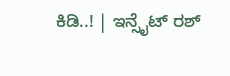ಕಿಡಿ..! | ಇನ್ಸೈಟ್ ರಶ್